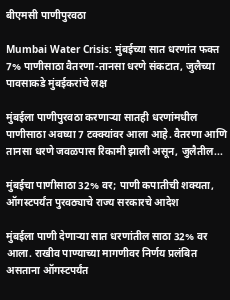बीएमसी पाणीपुरवठा

Mumbai Water Crisis: मुंबईच्या सात धरणांत फक्त 7% पाणीसाठा वैतरणा-तानसा धरणे संकटात, जुलैच्या पावसाकडे मुंबईकरांचे लक्ष

मुंबईला पाणीपुरवठा करणाऱ्या सातही धरणांमधील पाणीसाठा अवघ्या 7 टक्क्यांवर आला आहे. वैतरणा आणि तानसा धरणे जवळपास रिकामी झाली असून, जुलैतील...

मुंबईचा पाणीसाठा 32% वर; पाणी कपातीची शक्यता, ऑगस्टपर्यंत पुरवठ्याचे राज्य सरकारचे आदेश

मुंबईला पाणी देणाऱ्या सात धरणांतील साठा 32% वर आला. राखीव पाण्याच्या मागणीवर निर्णय प्रलंबित असताना ऑगस्टपर्यंत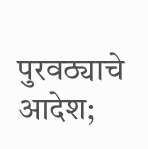पुरवठ्याचे आदेश;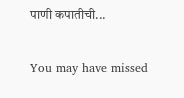पाणी कपातीची...

You may have missed